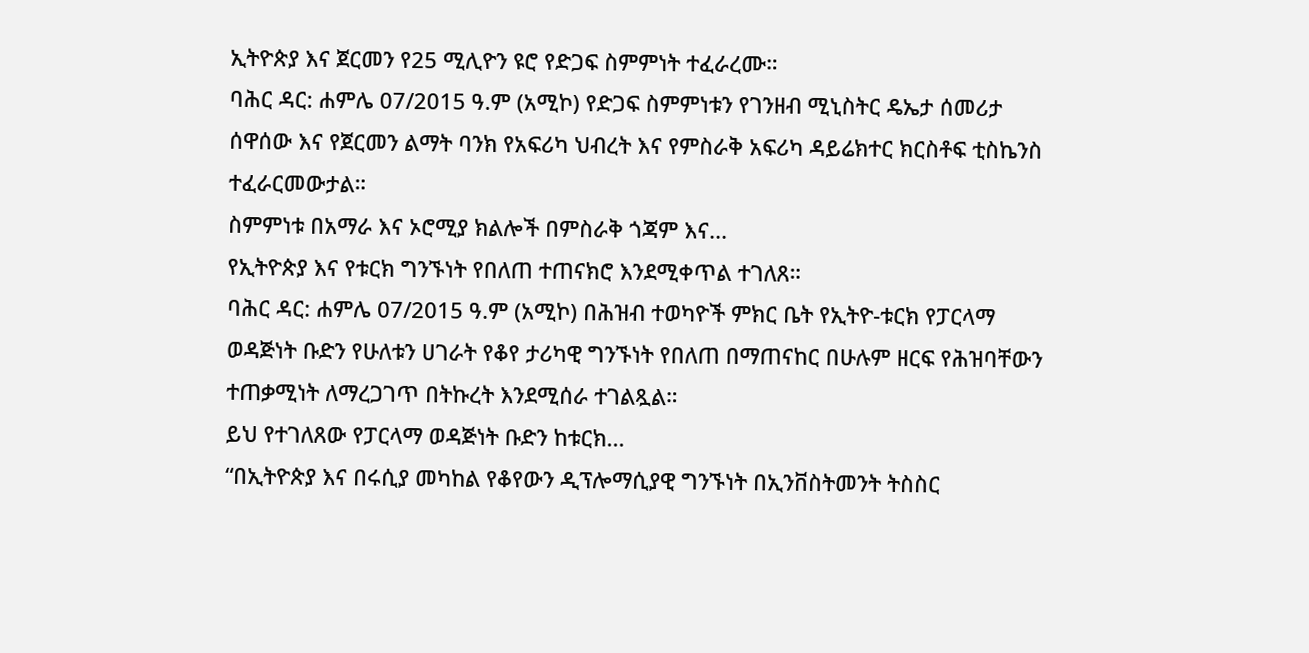ኢትዮጵያ እና ጀርመን የ25 ሚሊዮን ዩሮ የድጋፍ ስምምነት ተፈራረሙ።
ባሕር ዳር: ሐምሌ 07/2015 ዓ.ም (አሚኮ) የድጋፍ ስምምነቱን የገንዘብ ሚኒስትር ዴኤታ ሰመሪታ ሰዋሰው እና የጀርመን ልማት ባንክ የአፍሪካ ህብረት እና የምስራቅ አፍሪካ ዳይሬክተር ክርስቶፍ ቲስኬንስ ተፈራርመውታል።
ስምምነቱ በአማራ እና ኦሮሚያ ክልሎች በምስራቅ ጎጃም እና...
የኢትዮጵያ እና የቱርክ ግንኙነት የበለጠ ተጠናክሮ እንደሚቀጥል ተገለጸ።
ባሕር ዳር: ሐምሌ 07/2015 ዓ.ም (አሚኮ) በሕዝብ ተወካዮች ምክር ቤት የኢትዮ-ቱርክ የፓርላማ ወዳጅነት ቡድን የሁለቱን ሀገራት የቆየ ታሪካዊ ግንኙነት የበለጠ በማጠናከር በሁሉም ዘርፍ የሕዝባቸውን ተጠቃሚነት ለማረጋገጥ በትኩረት እንደሚሰራ ተገልጿል።
ይህ የተገለጸው የፓርላማ ወዳጅነት ቡድን ከቱርክ...
“በኢትዮጵያ እና በሩሲያ መካከል የቆየውን ዲፕሎማሲያዊ ግንኙነት በኢንቨስትመንት ትስስር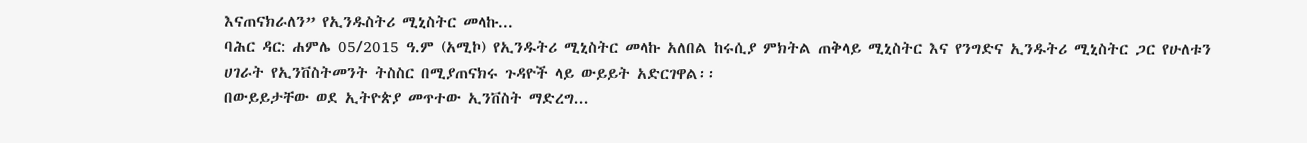እናጠናክራለን” የኢንዱስትሪ ሚኒስትር መላኩ...
ባሕር ዳር: ሐምሌ 05/2015 ዓ.ም (አሚኮ) የኢንዱትሪ ሚኒስትር መላኩ አለበል ከሩሲያ ምክትል ጠቅላይ ሚኒስትር እና የንግድና ኢንዱትሪ ሚኒስትር ጋር የሁለቱን ሀገራት የኢንቨስትመንት ትስስር በሚያጠናክሩ ጉዳዮች ላይ ውይይት አድርገዋል፡፡
በውይይታቸው ወደ ኢትዮጵያ መጥተው ኢንቨስት ማድረግ...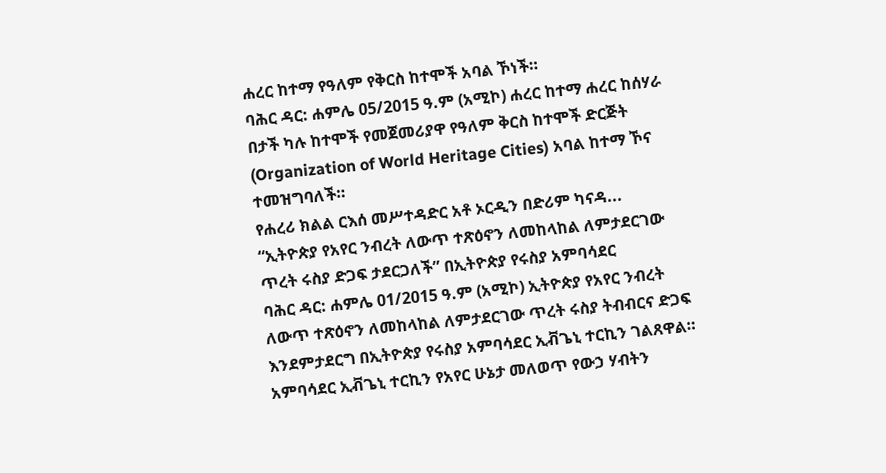ሐረር ከተማ የዓለም የቅርስ ከተሞች አባል ኾነች።
ባሕር ዳር: ሐምሌ 05/2015 ዓ.ም (አሚኮ) ሐረር ከተማ ሐረር ከሰሃራ በታች ካሉ ከተሞች የመጀመሪያዋ የዓለም ቅርስ ከተሞች ድርጅት (Organization of World Heritage Cities) አባል ከተማ ኾና ተመዝግባለች።
የሐረሪ ክልል ርእሰ መሥተዳድር አቶ ኦርዲን በድሪም ካናዳ...
“ኢትዮጵያ የአየር ንብረት ለውጥ ተጽዕኖን ለመከላከል ለምታደርገው ጥረት ሩስያ ድጋፍ ታደርጋለች” በኢትዮጵያ የሩስያ አምባሳደር
ባሕር ዳር: ሐምሌ 01/2015 ዓ.ም (አሚኮ) ኢትዮጵያ የአየር ንብረት ለውጥ ተጽዕኖን ለመከላከል ለምታደርገው ጥረት ሩስያ ትብብርና ድጋፍ እንደምታደርግ በኢትዮጵያ የሩስያ አምባሳደር ኢቭጌኒ ተርኪን ገልጸዋል።
አምባሳደር ኢቭጌኒ ተርኪን የአየር ሁኔታ መለወጥ የውኃ ሃብትን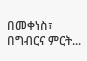በመቀነስ፣ በግብርና ምርት...